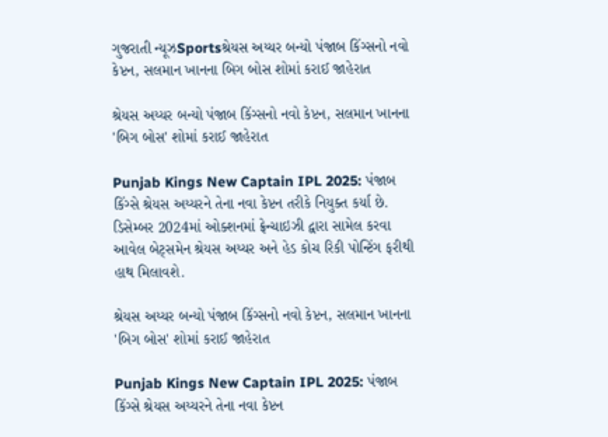ગુજરાતી ન્યૂઝSportsશ્રેયસ અય્યર બન્યો પંજાબ કિંગ્સનો નવો કેપ્ટન, સલમાન ખાનના બિગ બોસ શોમાં કરાઈ જાહેરાત

શ્રેયસ અય્યર બન્યો પંજાબ કિંગ્સનો નવો કેપ્ટન, સલમાન ખાનના 'બિગ બોસ' શોમાં કરાઈ જાહેરાત

Punjab Kings New Captain IPL 2025: પંજાબ કિંગ્સે શ્રેયસ અય્યરને તેના નવા કેપ્ટન તરીકે નિયુક્ત કર્યા છે. ડિસેમ્બર 2024માં ઓક્શનમાં ફ્રેન્ચાઇઝી દ્વારા સામેલ કરવા આવેલ બેટ્સમેન શ્રેયસ અય્યર અને હેડ કોચ રિકી પોન્ટિંગ ફરીથી હાથ મિલાવશે.

શ્રેયસ અય્યર બન્યો પંજાબ કિંગ્સનો નવો કેપ્ટન, સલમાન ખાનના 'બિગ બોસ' શોમાં કરાઈ જાહેરાત

Punjab Kings New Captain IPL 2025: પંજાબ કિંગ્સે શ્રેયસ અય્યરને તેના નવા કેપ્ટન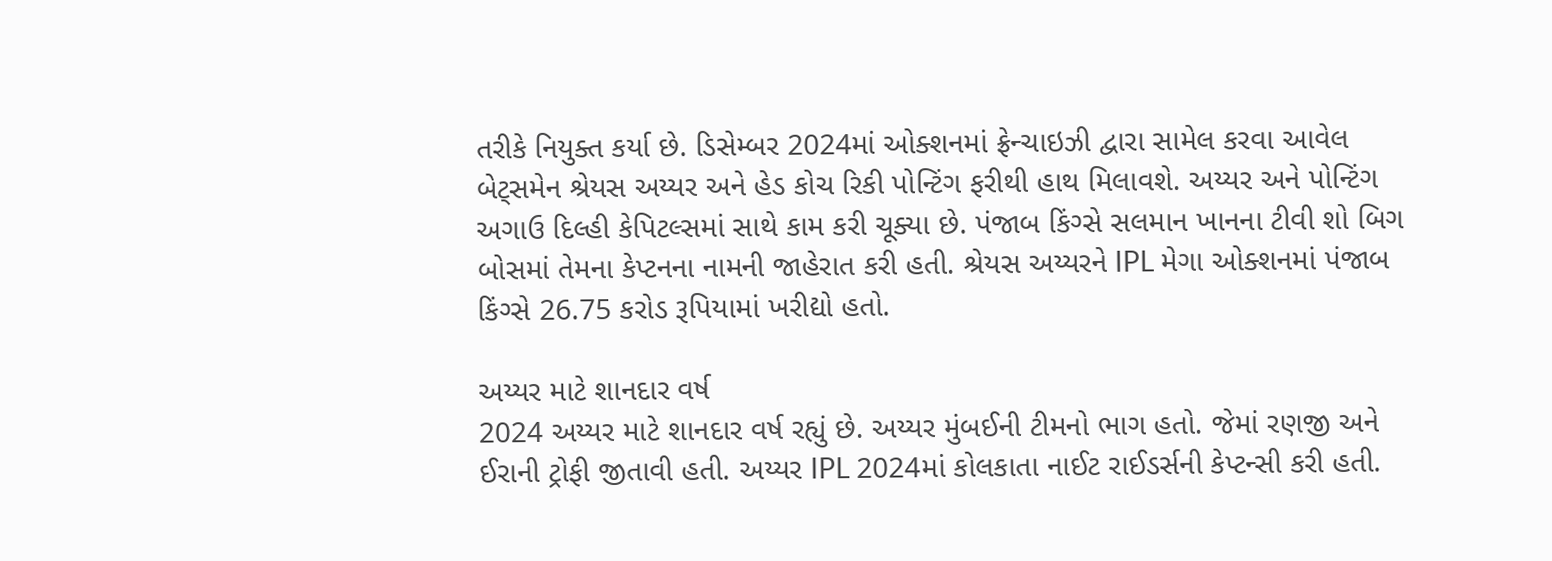તરીકે નિયુક્ત કર્યા છે. ડિસેમ્બર 2024માં ઓક્શનમાં ફ્રેન્ચાઇઝી દ્વારા સામેલ કરવા આવેલ બેટ્સમેન શ્રેયસ અય્યર અને હેડ કોચ રિકી પોન્ટિંગ ફરીથી હાથ મિલાવશે. અય્યર અને પોન્ટિંગ અગાઉ દિલ્હી કેપિટલ્સમાં સાથે કામ કરી ચૂક્યા છે. પંજાબ કિંગ્સે સલમાન ખાનના ટીવી શો બિગ બોસમાં તેમના કેપ્ટનના નામની જાહેરાત કરી હતી. શ્રેયસ અય્યરને IPL મેગા ઓક્શનમાં પંજાબ કિંગ્સે 26.75 કરોડ રૂપિયામાં ખરીદ્યો હતો.

અય્યર માટે શાનદાર વર્ષ
2024 અય્યર માટે શાનદાર વર્ષ રહ્યું છે. અય્યર મુંબઈની ટીમનો ભાગ હતો. જેમાં રણજી અને ઈરાની ટ્રોફી જીતાવી હતી. અય્યર IPL 2024માં કોલકાતા નાઈટ રાઈડર્સની કેપ્ટન્સી કરી હતી.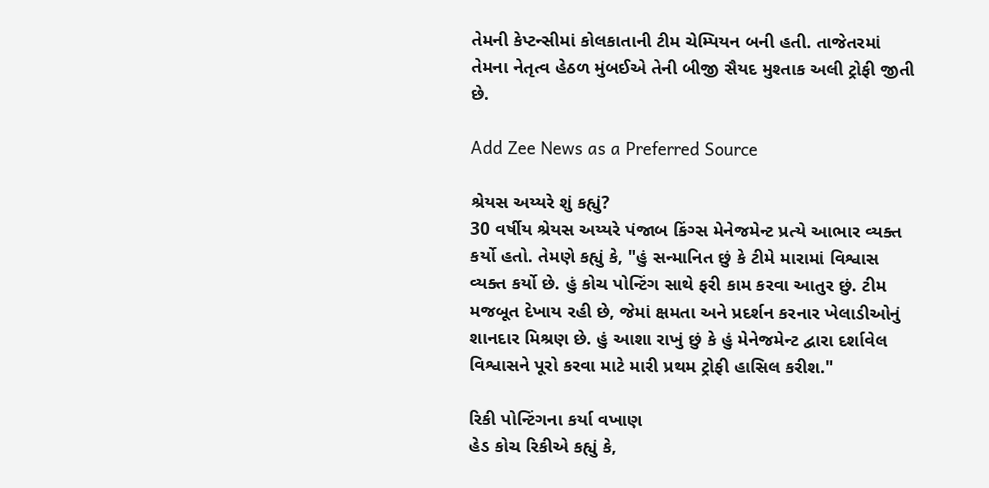તેમની કેપ્ટન્સીમાં કોલકાતાની ટીમ ચેમ્પિયન બની હતી. તાજેતરમાં તેમના નેતૃત્વ હેઠળ મુંબઈએ તેની બીજી સૈયદ મુશ્તાક અલી ટ્રોફી જીતી છે.

Add Zee News as a Preferred Source

શ્રેયસ અય્યરે શું કહ્યું?
30 વર્ષીય શ્રેયસ અય્યરે પંજાબ કિંગ્સ મેનેજમેન્ટ પ્રત્યે આભાર વ્યક્ત કર્યો હતો. તેમણે કહ્યું કે, "હું સન્માનિત છું કે ટીમે મારામાં વિશ્વાસ વ્યક્ત કર્યો છે. હું કોચ પોન્ટિંગ સાથે ફરી કામ કરવા આતુર છું. ટીમ મજબૂત દેખાય રહી છે, જેમાં ક્ષમતા અને પ્રદર્શન કરનાર ખેલાડીઓનું શાનદાર મિશ્રણ છે. હું આશા રાખું છું કે હું મેનેજમેન્ટ દ્વારા દર્શાવેલ વિશ્વાસને પૂરો કરવા માટે મારી પ્રથમ ટ્રોફી હાસિલ કરીશ."

રિકી પોન્ટિંગના કર્યા વખાણ
હેડ કોચ રિકીએ કહ્યું કે,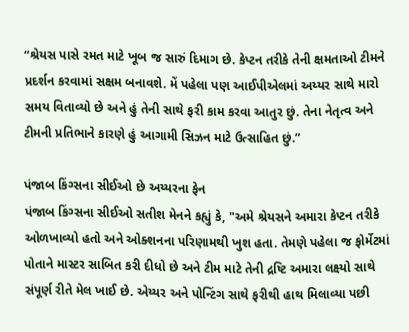“શ્રેયસ પાસે રમત માટે ખૂબ જ સારું દિમાગ છે. કેપ્ટન તરીકે તેની ક્ષમતાઓ ટીમને પ્રદર્શન કરવામાં સક્ષમ બનાવશે. મેં પહેલા પણ આઈપીએલમાં અય્યર સાથે મારો સમય વિતાવ્યો છે અને હું તેની સાથે ફરી કામ કરવા આતુર છું. તેના નેતૃત્વ અને ટીમની પ્રતિભાને કારણે હું આગામી સિઝન માટે ઉત્સાહિત છું.”

પંજાબ કિંગ્સના સીઈઓ છે અય્યરના ફેન
પંજાબ કિંગ્સના સીઈઓ સતીશ મેનને કહ્યું કે, "અમે શ્રેયસને અમારા કેપ્ટન તરીકે ઓળખાવ્યો હતો અને ઓક્શનના પરિણામથી ખુશ હતા. તેમણે પહેલા જ ફોર્મેટમાં પોતાને માસ્ટર સાબિત કરી દીધો છે અને ટીમ માટે તેની દ્રષ્ટિ અમારા લક્ષ્યો સાથે સંપૂર્ણ રીતે મેલ ખાઈ છે. એય્યર અને પોન્ટિંગ સાથે ફરીથી હાથ મિલાવ્યા પછી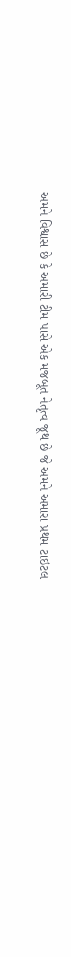અમને વિશ્વાસ છે કે અમારી ટીમ પાસે એક મજબૂત નેતૃત્વ જૂથ છે જે અમને અમારા પ્રથમ ટાઇટલ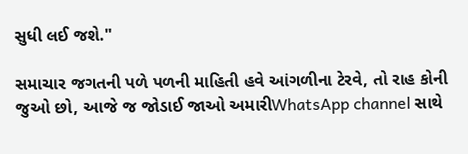સુધી લઈ જશે."

સમાચાર જગતની પળે પળની માહિતી હવે આંગળીના ટેરવે, તો રાહ કોની જુઓ છો, આજે જ જોડાઈ જાઓ અમારીWhatsApp channel સાથે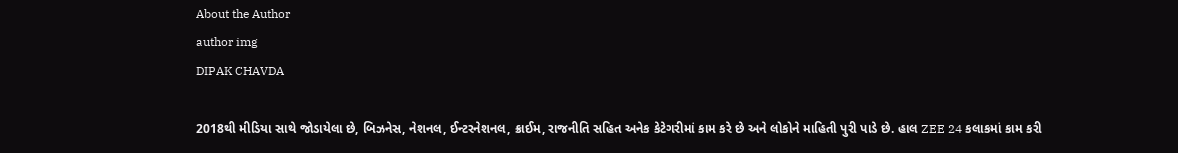About the Author
author img
DIPAK CHAVDA

2018થી મીડિયા સાથે જોડાયેલા છે, બિઝનેસ, નેશનલ, ઈન્ટરનેશનલ, ક્રાઈમ, રાજનીતિ સહિત અનેક કેટેગરીમાં કામ કરે છે અને લોકોને માહિતી પુરી પાડે છે. હાલ ZEE 24 કલાકમાં કામ કરી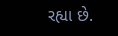રહ્યા છે.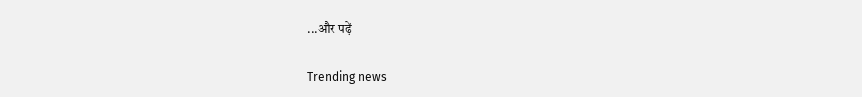...और पढ़ें

Trending news